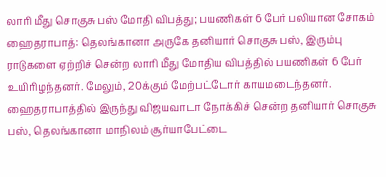லாரி மீது சொகுசு பஸ் மோதி விபத்து; பயணிகள் 6 பேர் பலியான சோகம்
ஹைதராபாத்: தெலங்கானா அருகே தனியார் சொகுசு பஸ், இரும்பு ராடுகளை ஏற்றிச் சென்ற லாரி மீது மோதிய விபத்தில் பயணிகள் 6 பேர் உயிரிழந்தனர். மேலும், 20க்கும் மேற்பட்டோர் காயமடைந்தனர்.
ஹைதராபாத்தில் இருந்து விஜயவாடா நோக்கிச் சென்ற தனியார் சொகுசு பஸ், தெலங்கானா மாநிலம் சூர்யாபேட்டை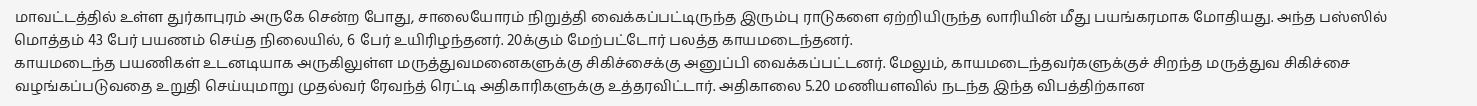மாவட்டத்தில் உள்ள துர்காபுரம் அருகே சென்ற போது, சாலையோரம் நிறுத்தி வைக்கப்பட்டிருந்த இரும்பு ராடுகளை ஏற்றியிருந்த லாரியின் மீது பயங்கரமாக மோதியது. அந்த பஸ்ஸில் மொத்தம் 43 பேர் பயணம் செய்த நிலையில், 6 பேர் உயிரிழந்தனர். 20க்கும் மேற்பட்டோர் பலத்த காயமடைந்தனர்.
காயமடைந்த பயணிகள் உடனடியாக அருகிலுள்ள மருத்துவமனைகளுக்கு சிகிச்சைக்கு அனுப்பி வைக்கப்பட்டனர். மேலும், காயமடைந்தவர்களுக்குச் சிறந்த மருத்துவ சிகிச்சை வழங்கப்படுவதை உறுதி செய்யுமாறு முதல்வர் ரேவந்த் ரெட்டி அதிகாரிகளுக்கு உத்தரவிட்டார். அதிகாலை 5.20 மணியளவில் நடந்த இந்த விபத்திற்கான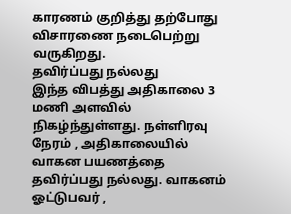காரணம் குறித்து தற்போது விசாரணை நடைபெற்று வருகிறது.
தவிர்ப்பது நல்லது
இந்த விபத்து அதிகாலை 3 மணி அளவில் நிகழ்ந்துள்ளது. நள்ளிரவு நேரம் , அதிகாலையில் வாகன பயணத்தை தவிர்ப்பது நல்லது. வாகனம் ஓட்டுபவர் ,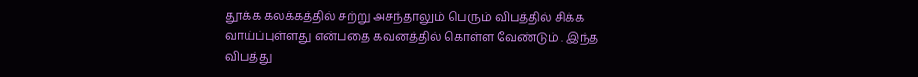தூக்க கலக்கத்தில் சற்று அசந்தாலும் பெரும் விபத்தில் சிக்க வாய்ப்புள்ளது என்பதை கவனத்தில் கொள்ள வேண்டும் . இந்த விபத்து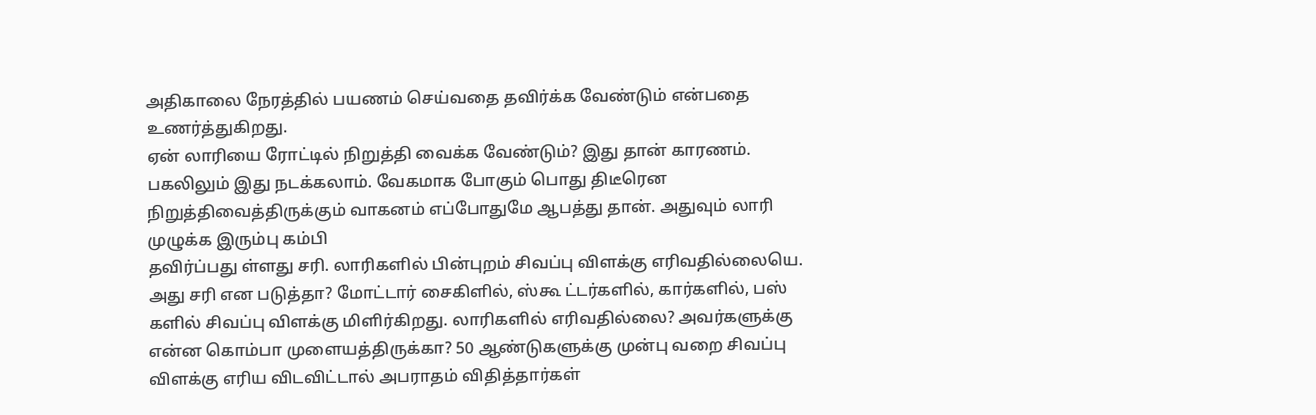அதிகாலை நேரத்தில் பயணம் செய்வதை தவிர்க்க வேண்டும் என்பதை உணர்த்துகிறது.
ஏன் லாரியை ரோட்டில் நிறுத்தி வைக்க வேண்டும்? இது தான் காரணம். பகலிலும் இது நடக்கலாம். வேகமாக போகும் பொது திடீரென நிறுத்திவைத்திருக்கும் வாகனம் எப்போதுமே ஆபத்து தான். அதுவும் லாரி முழுக்க இரும்பு கம்பி
தவிர்ப்பது ள்ளது சரி. லாரிகளில் பின்புறம் சிவப்பு விளக்கு எரிவதில்லையெ. அது சரி என படுத்தா? மோட்டார் சைகிளில், ஸ்கூ ட்டர்களில், கார்களில், பஸ் களில் சிவப்பு விளக்கு மிளிர்கிறது. லாரிகளில் எரிவதில்லை? அவர்களுக்கு என்ன கொம்பா முளையத்திருக்கா? 50 ஆண்டுகளுக்கு முன்பு வறை சிவப்பு விளக்கு எரிய விடவிட்டால் அபராதம் விதித்தார்கள்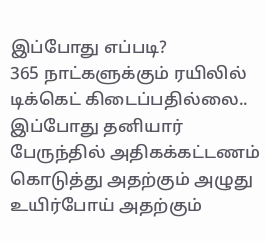இப்போது எப்படி?
365 நாட்களுக்கும் ரயிலில் டிக்கெட் கிடைப்பதில்லை.. இப்போது தனியார் பேருந்தில் அதிகக்கட்டணம் கொடுத்து அதற்கும் அழுது உயிர்போய் அதற்கும்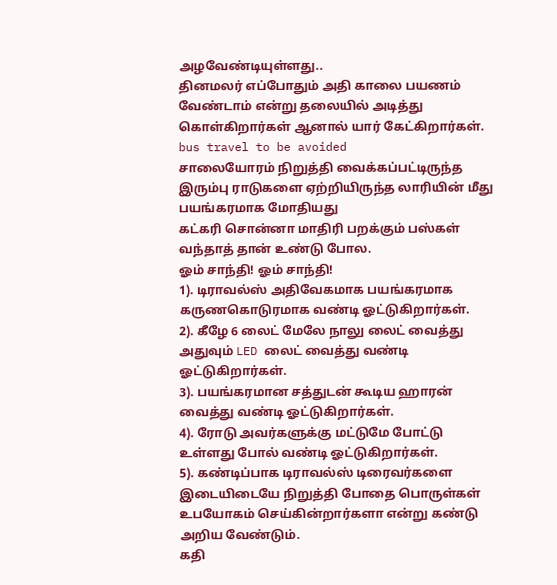அழவேண்டியுள்ளது..
தினமலர் எப்போதும் அதி காலை பயணம் வேண்டாம் என்று தலையில் அடித்து கொள்கிறார்கள் ஆனால் யார் கேட்கிறார்கள். bus travel to be avoided
சாலையோரம் நிறுத்தி வைக்கப்பட்டிருந்த இரும்பு ராடுகளை ஏற்றியிருந்த லாரியின் மீது பயங்கரமாக மோதியது
கட்கரி சொன்னா மாதிரி பறக்கும் பஸ்கள் வந்தாத் தான் உண்டு போல.
ஓம் சாந்தி! ஓம் சாந்தி!
1). டிராவல்ஸ் அதிவேகமாக பயங்கரமாக கருணகொடுரமாக வண்டி ஓட்டுகிறார்கள்.
2). கீழே 6 லைட் மேலே நாலு லைட் வைத்து அதுவும் LED லைட் வைத்து வண்டி ஓட்டுகிறார்கள்.
3). பயங்கரமான சத்துடன் கூடிய ஹாரன் வைத்து வண்டி ஓட்டுகிறார்கள்.
4). ரோடு அவர்களுக்கு மட்டுமே போட்டு உள்ளது போல் வண்டி ஓட்டுகிறார்கள்.
5). கண்டிப்பாக டிராவல்ஸ் டிரைவர்களை இடையிடையே நிறுத்தி போதை பொருள்கள் உபயோகம் செய்கின்றார்களா என்று கண்டு அறிய வேண்டும்.
கதி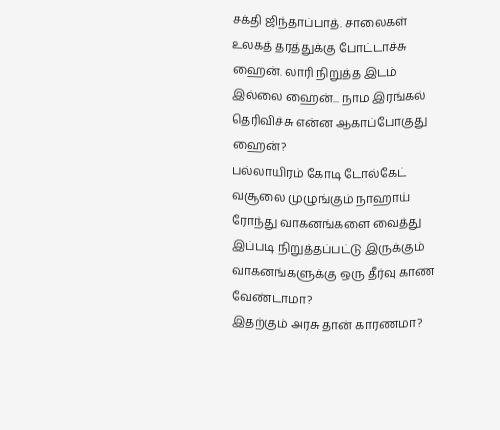சக்தி ஜிந்தாப்பாத். சாலைகள் உலகத் தரத்துக்கு போட்டாச்சு ஹைன். லாரி நிறுத்த இடம் இல்லை ஹைன்... நாம இரங்கல் தெரிவிச்சு என்ன ஆகாப்போகுது ஹைன்?
பல்லாயிரம் கோடி டோல்கேட் வசூலை முழுங்கும் நாஹாய் ரோந்து வாகனங்களை வைத்து இப்படி நிறுத்தப்பட்டு இருக்கும் வாகனங்களுக்கு ஒரு தீர்வு காண வேண்டாமா?
இதற்கும் அரசு தான் காரணமா?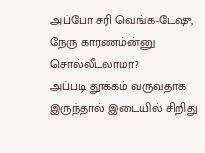அப்போ சரி வெங்க-டேஷு, நேரு காரணம்ன்னு சொல்லீடலாமா?
அப்படி தூக்கம் வருவதாக இருந்தால் இடையில் சிறிது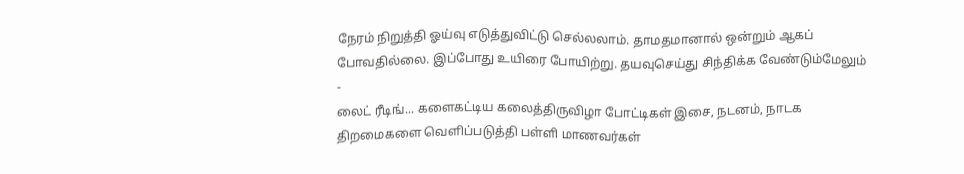நேரம் நிறுத்தி ஓய்வு எடுத்துவிட்டு செல்லலாம். தாமதமானால் ஒன்றும் ஆகப் போவதில்லை. இப்போது உயிரை போயிற்று. தயவுசெய்து சிந்திக்க வேண்டும்மேலும்
-
லைட் ரீடிங்... களைகட்டிய கலைத்திருவிழா போட்டிகள் இசை, நடனம், நாடக திறமைகளை வெளிப்படுத்தி பள்ளி மாணவர்கள்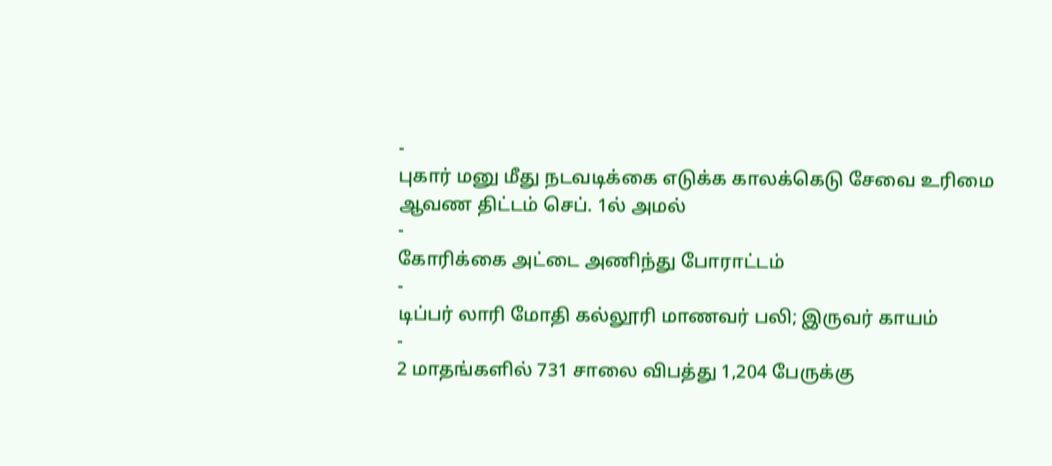-
புகார் மனு மீது நடவடிக்கை எடுக்க காலக்கெடு சேவை உரிமை ஆவண திட்டம் செப். 1ல் அமல்
-
கோரிக்கை அட்டை அணிந்து போராட்டம்
-
டிப்பர் லாரி மோதி கல்லூரி மாணவர் பலி; இருவர் காயம்
-
2 மாதங்களில் 731 சாலை விபத்து 1,204 பேருக்கு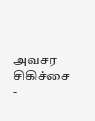அவசர சிகிச்சை
-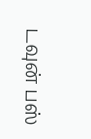டவுன் பஸ்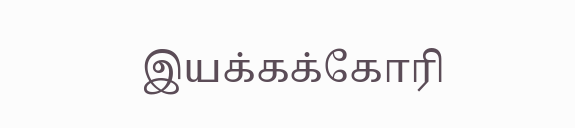இயக்கக்கோரி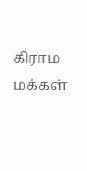கிராம மக்கள்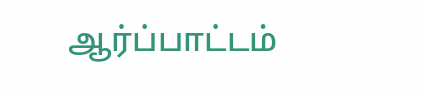ஆர்ப்பாட்டம்